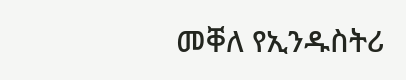መቐለ የኢንዱስትሪ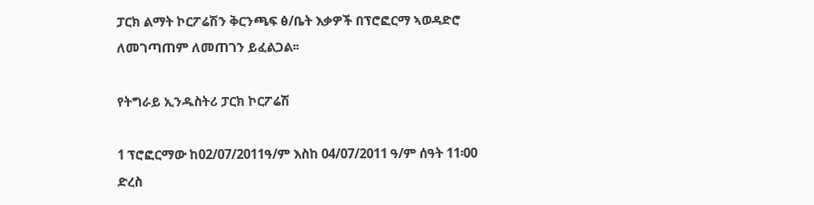ፓርክ ልማት ኮርፖሬሽን ቅርንጫፍ ፅ/ቤት እቃዎች በፕሮፎርማ ኣወዳድሮ ለመገጣጠም ለመጠገን ይፈልጋል፡፡

የትግራይ ኢንዱስትሪ ፓርክ ኮርፖሬሽ

1 ፕሮፎርማው ከ02/07/2011ዓ/ም እስከ 04/07/2011 ዓ/ም ሰዓት 11፡00 ድረስ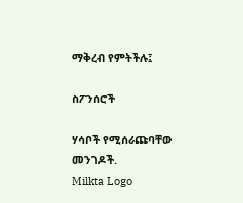ማቅረብ የምትችሉ፤

ስፖንሰሮች

ሃሳቦች የሚሰራጩባቸው መንገዶች.
Milkta Logo